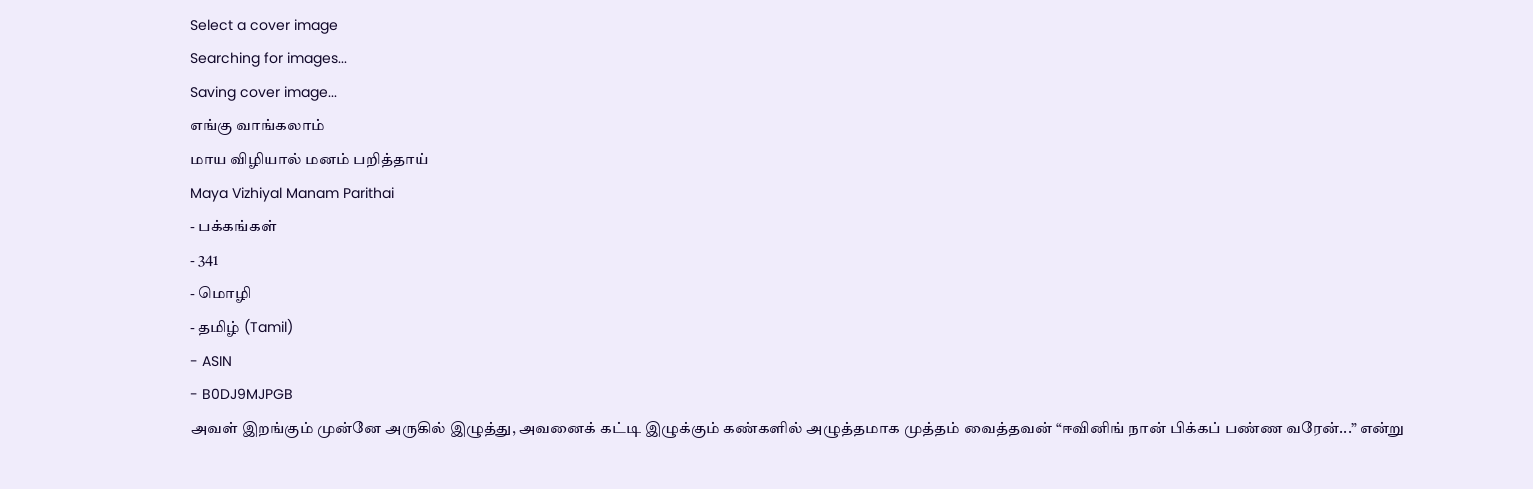Select a cover image
Searching for images...
Saving cover image...
எங்கு வாங்கலாம்
மாய விழியால் மனம் பறித்தாய்
Maya Vizhiyal Manam Parithai
- பக்கங்கள்
- 341
- மொழி
- தமிழ் (Tamil)
- ASIN
- B0DJ9MJPGB
அவள் இறங்கும் முன்னே அருகில் இழுத்து, அவனைக் கட்டி இழுக்கும் கண்களில் அழுத்தமாக முத்தம் வைத்தவன் “ஈவினிங் நான் பிக்கப் பண்ண வரேன்...” என்று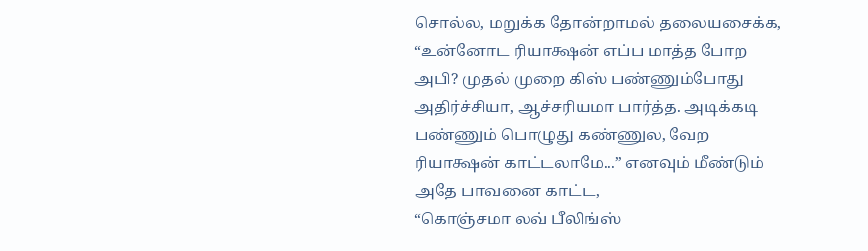சொல்ல, மறுக்க தோன்றாமல் தலையசைக்க,
“உன்னோட ரியாக்ஷன் எப்ப மாத்த போற அபி? முதல் முறை கிஸ் பண்ணும்போது அதிர்ச்சியா, ஆச்சரியமா பார்த்த. அடிக்கடி பண்ணும் பொழுது கண்ணுல, வேற ரியாக்ஷன் காட்டலாமே...” எனவும் மீண்டும் அதே பாவனை காட்ட,
“கொஞ்சமா லவ் பீலிங்ஸ்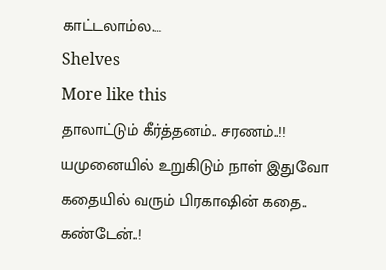காட்டலாம்ல.…
Shelves
More like this
தாலாட்டும் கீர்த்தனம்.. சரணம்..!!
யமுனையில் உறுகிடும் நாள் இதுவோ கதையில் வரும் பிரகாஷின் கதை..
கண்டேன்..!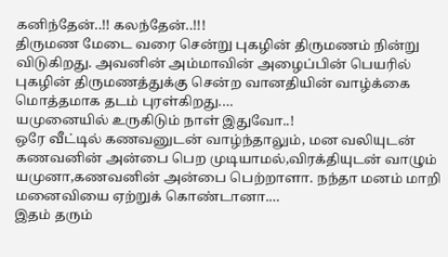கனிந்தேன்..!! கலந்தேன்..!!!
திருமண மேடை வரை சென்று புகழின் திருமணம் நின்று விடுகிறது. அவனின் அம்மாவின் அழைப்பின் பெயரில் புகழின் திருமணத்துக்கு சென்ற வானதியின் வாழ்க்கை மொத்தமாக தடம் புரள்கிறது.…
யமுனையில் உருகிடும் நாள் இதுவோ..!
ஒரே வீட்டில் கணவனுடன் வாழ்ந்தாலும், மன வலியுடன் கணவனின் அன்பை பெற முடியாமல்,விரக்தியுடன் வாழும் யமுனா,கணவனின் அன்பை பெற்றாளா. நந்தா மனம் மாறி மனைவியை ஏற்றுக் கொண்டானா.…
இதம் தரும்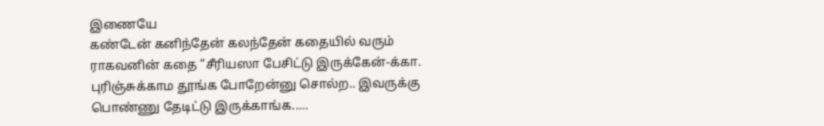இணையே
கண்டேன் கனிந்தேன் கலந்தேன் கதையில் வரும் ராகவனின் கதை “சீரியஸா பேசிட்டு இருக்கேன்-க்கா. புரிஞ்சுக்காம தூங்க போறேன்னு சொல்ற.. இவருக்கு பொண்ணு தேடிட்டு இருக்காங்க..…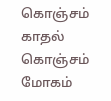கொஞ்சம் காதல் கொஞ்சம் மோகம்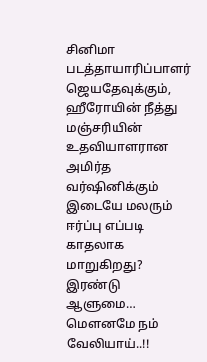சினிமா படத்தாயாரிப்பாளர் ஜெயதேவுக்கும், ஹீரோயின் நீத்து மஞ்சரியின் உதவியாளரான அமிர்த வர்ஷினிக்கும் இடையே மலரும் ஈர்ப்பு எப்படி காதலாக மாறுகிறது? இரண்டு ஆளுமை…
மௌனமே நம் வேலியாய்..!!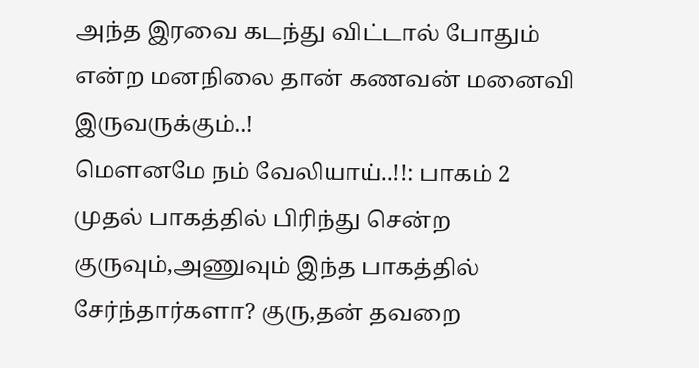அந்த இரவை கடந்து விட்டால் போதும் என்ற மனநிலை தான் கணவன் மனைவி இருவருக்கும்..!
மௌனமே நம் வேலியாய்..!!: பாகம் 2
முதல் பாகத்தில் பிரிந்து சென்ற குருவும்,அணுவும் இந்த பாகத்தில் சேர்ந்தார்களா? குரு,தன் தவறை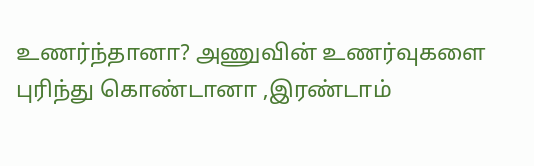உணர்ந்தானா? அணுவின் உணர்வுகளை புரிந்து கொண்டானா ,இரண்டாம்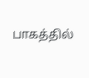பாகத்தில்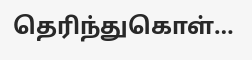தெரிந்துகொள்…